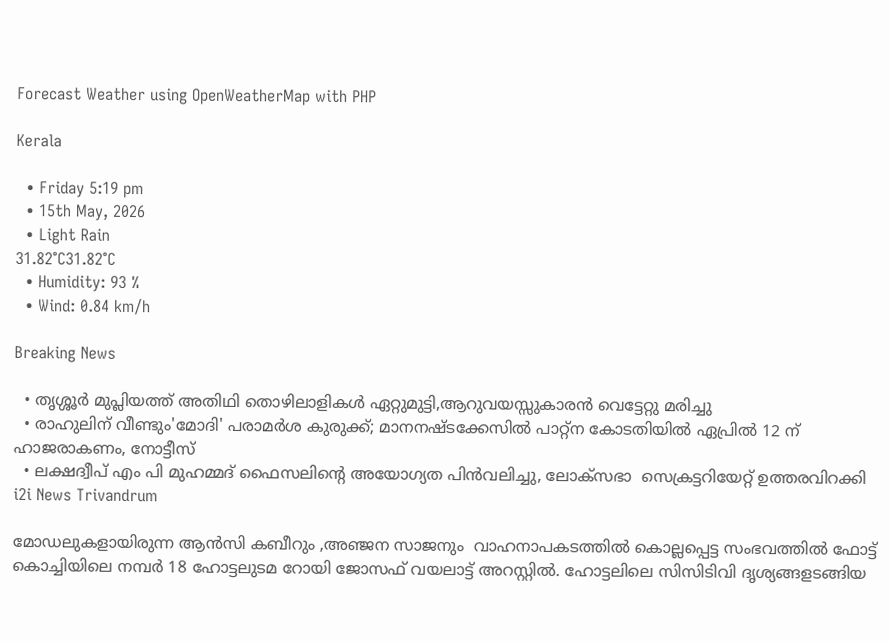Forecast Weather using OpenWeatherMap with PHP

Kerala

  • Friday 5:19 pm
  • 15th May, 2026
  • Light Rain
31.82°C31.82°C
  • Humidity: 93 %
  • Wind: 0.84 km/h

Breaking News

  • തൃശ്ശൂർ മുപ്ലിയത്ത് അതിഥി തൊഴിലാളികൾ ഏറ്റുമുട്ടി,ആറുവയസ്സുകാരൻ വെട്ടേറ്റു മരിച്ചു
  • രാഹുലിന് വീണ്ടും'മോദി' പരാമര്‍ശ കുരുക്ക്; മാനനഷ്ടക്കേസിൽ പാറ്റ്ന കോടതിയിൽ ഏപ്രിൽ 12 ന് ഹാജരാകണം, നോട്ടീസ്
  • ലക്ഷദ്വീപ് എം പി മുഹമ്മദ് ഫൈസലിൻ്റെ അയോഗ്യത പിൻവലിച്ചു, ലോക്സഭാ  സെക്രട്ടറിയേറ്റ് ഉത്തരവിറക്കി
i2i News Trivandrum

മോഡലുകളായിരുന്ന ആൻസി കബീറും ,അഞ്ജന സാജനും  വാഹനാപകടത്തിൽ കൊല്ലപ്പെട്ട സംഭവത്തിൽ ഫോട്ട് കൊച്ചിയിലെ നമ്പർ 18 ഹോട്ടലുടമ റോയി ജോസഫ് വയലാട്ട് അറസ്റ്റിൽ. ഹോട്ടലിലെ സിസിടിവി ദൃശ്യങ്ങളടങ്ങിയ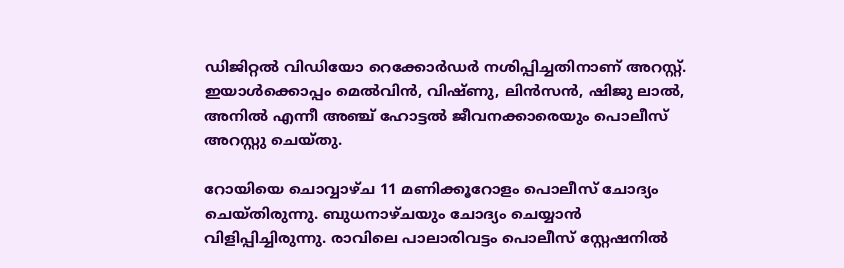ഡിജിറ്റൽ വിഡിയോ റെക്കോർഡർ നശിപ്പിച്ചതിനാണ് അറസ്റ്റ്. ഇയാൾക്കൊപ്പം മെൽവിൻ, വിഷ്ണു, ലിൻസൻ, ഷിജു ലാൽ, അനിൽ എന്നീ അഞ്ച് ഹോട്ടല്‍ ജീവനക്കാരെയും പൊലീസ് അറസ്റ്റു ചെയ്തു.

റോയിയെ ചൊവ്വാഴ്ച 11 മണിക്കൂറോളം പൊലീസ് ചോദ്യം ചെയ്തിരുന്നു. ബുധനാഴ്ചയും ചോദ്യം ചെയ്യാൻ വിളിപ്പിച്ചിരുന്നു. രാവിലെ പാലാരിവട്ടം പൊലീസ് സ്റ്റേഷനിൽ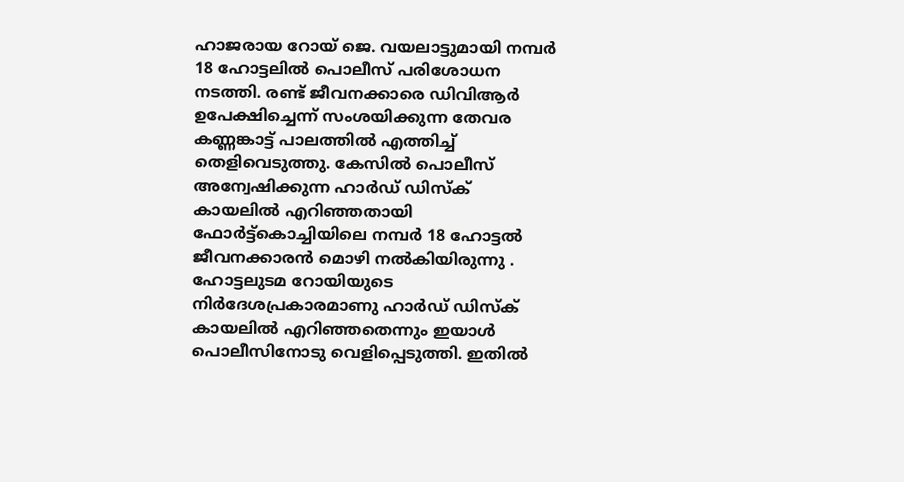ഹാജരായ റോയ് ജെ. വയലാട്ടുമായി നമ്പർ 18 ഹോട്ടലിൽ പൊലീസ് പരിശോധന നടത്തി. രണ്ട് ജീവനക്കാരെ ഡിവിആർ ഉപേക്ഷിച്ചെന്ന് സംശയിക്കുന്ന തേവര കണ്ണങ്കാട്ട് പാലത്തിൽ എത്തിച്ച് തെളിവെടുത്തു. കേസിൽ പൊലീസ് അന്വേഷിക്കുന്ന ഹാർഡ് ഡിസ്ക് കായലിൽ എറിഞ്ഞതായി ഫോർട്ട്കൊച്ചിയിലെ നമ്പർ 18 ഹോട്ടൽ ജീവനക്കാരൻ മൊഴി നൽകിയിരുന്നു . ഹോട്ടലുടമ റോയിയുടെ നിർദേശപ്രകാരമാണു ഹാർഡ് ഡിസ്ക് കായലിൽ എറിഞ്ഞതെന്നും ഇയാൾ പൊലീസിനോടു വെളിപ്പെടുത്തി. ഇതിൽ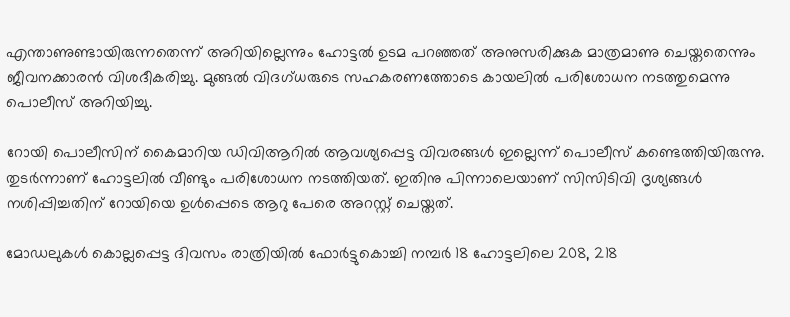എന്താണുണ്ടായിരുന്നതെന്ന് അറിയില്ലെന്നും ഹോട്ടൽ ഉടമ പറഞ്ഞത് അനുസരിക്കുക മാത്രമാണു ചെയ്തതെന്നും ജീവനക്കാരൻ വിശദീകരിച്ചു. മുങ്ങൽ വിദഗ്ധരുടെ സഹകരണത്തോടെ കായലിൽ പരിശോധന നടത്തുമെന്നു പൊലീസ് അറിയിച്ചു.

റോയി പൊലീസിന് കൈമാറിയ ‍ഡിവിആറിൽ ആവശ്യപ്പെട്ട വിവരങ്ങൾ ഇല്ലെന്ന് പൊലീസ് കണ്ടെത്തിയിരുന്നു. തുടർന്നാണ് ഹോട്ടലിൽ വീണ്ടും പരിശോധന നടത്തിയത്. ഇതിനു പിന്നാലെയാണ് സിസിടിവി ദൃശ്യങ്ങൾ നശിപ്പിച്ചതിന് റോയിയെ ഉൾപ്പെടെ ആറു പേരെ അറസ്റ്റ് ചെയ്തത്.

മോഡലുകൾ കൊല്ലപ്പെട്ട ദിവസം രാത്രിയിൽ ഫോർട്ടുകൊച്ചി നമ്പർ 18 ഹോട്ടലിലെ 208, 218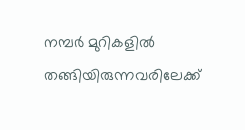നമ്പർ മുറികളിൽ തങ്ങിയിരുന്നവരിലേക്ക്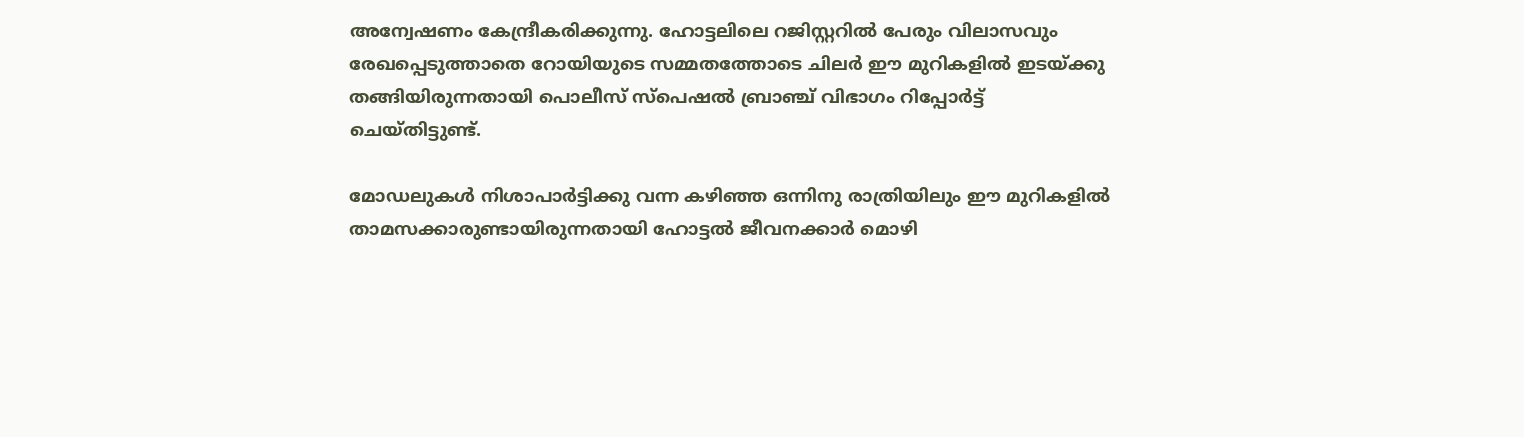അന്വേഷണം കേന്ദ്രീകരിക്കുന്നു. ഹോട്ടലിലെ റജിസ്റ്ററിൽ പേരും വിലാസവും രേഖപ്പെടുത്താതെ റോയിയുടെ സമ്മതത്തോടെ ചിലർ ഈ മുറികളിൽ ഇടയ്ക്കു തങ്ങിയിരുന്നതായി പൊലീസ് സ്പെഷൽ ബ്രാഞ്ച് വിഭാഗം റിപ്പോർട്ട് ചെയ്തിട്ടുണ്ട്.

മോഡലുകൾ നിശാപാർട്ടിക്കു വന്ന കഴിഞ്ഞ ഒന്നിനു രാത്രിയിലും ഈ മുറികളിൽ താമസക്കാരുണ്ടായിരുന്നതായി ഹോട്ടൽ ജീവനക്കാർ മൊഴി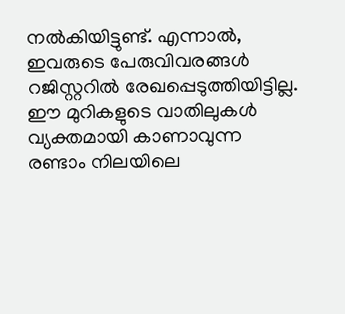നൽകിയിട്ടുണ്ട്. എന്നാൽ, ഇവരുടെ പേരുവിവരങ്ങൾ റജിസ്റ്ററിൽ രേഖപ്പെടുത്തിയിട്ടില്ല. ഈ മുറികളുടെ വാതിലുകൾ വ്യക്തമായി കാണാവുന്ന രണ്ടാം നിലയിലെ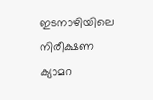ഇടനാഴിയിലെ നിരീക്ഷണ ക്യാമറ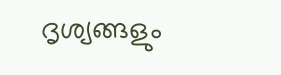ദൃശ്യങ്ങളും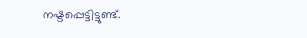നഷ്ടപ്പെട്ടിട്ടുണ്ട്.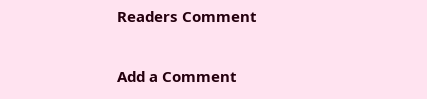Readers Comment

Add a Comment